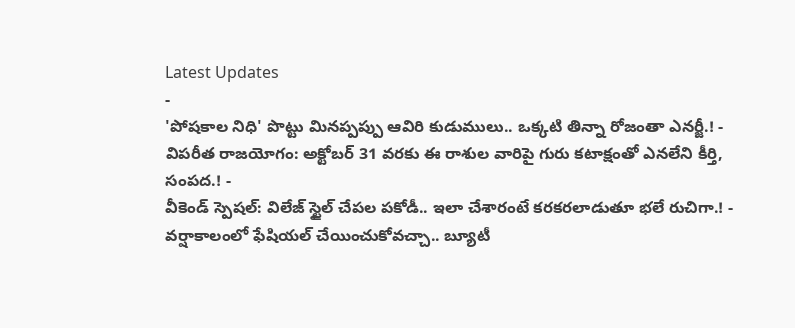Latest Updates
-
'పోషకాల నిధి' పొట్టు మినప్పప్పు ఆవిరి కుడుములు.. ఒక్కటి తిన్నా రోజంతా ఎనర్జీ.! -
విపరీత రాజయోగం: అక్టోబర్ 31 వరకు ఈ రాశుల వారిపై గురు కటాక్షంతో ఎనలేని కీర్తి, సంపద.! -
వీకెండ్ స్పెషల్: విలేజ్ స్టైల్ చేపల పకోడీ.. ఇలా చేశారంటే కరకరలాడుతూ భలే రుచిగా.! -
వర్షాకాలంలో ఫేషియల్ చేయించుకోవచ్చా.. బ్యూటీ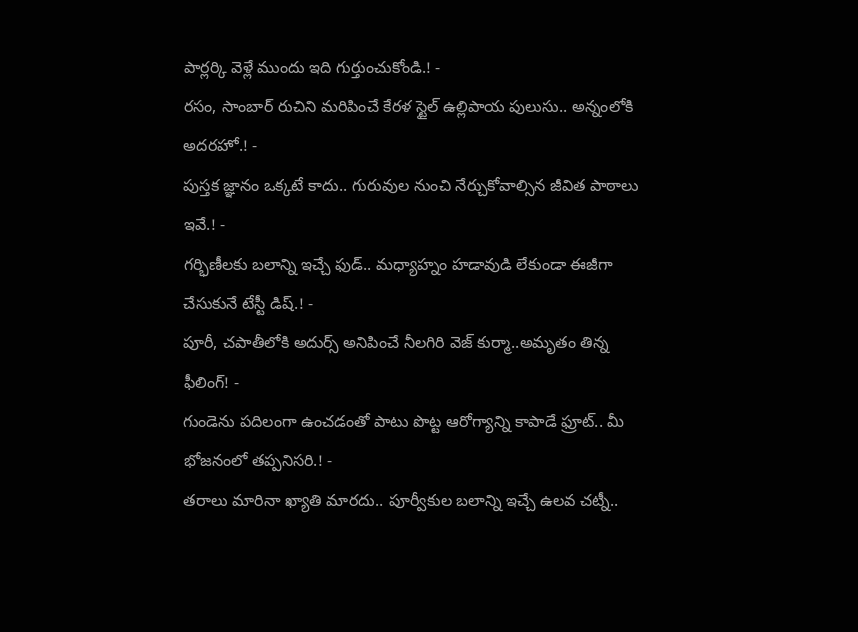పార్లర్కి వెళ్లే ముందు ఇది గుర్తుంచుకోండి.! -
రసం, సాంబార్ రుచిని మరిపించే కేరళ స్టైల్ ఉల్లిపాయ పులుసు.. అన్నంలోకి అదరహో.! -
పుస్తక జ్ఞానం ఒక్కటే కాదు.. గురువుల నుంచి నేర్చుకోవాల్సిన జీవిత పాఠాలు ఇవే.! -
గర్భిణీలకు బలాన్ని ఇచ్చే ఫుడ్.. మధ్యాహ్నం హడావుడి లేకుండా ఈజీగా చేసుకునే టేస్టీ డిష్.! -
పూరీ, చపాతీలోకి అదుర్స్ అనిపించే నీలగిరి వెజ్ కుర్మా..అమృతం తిన్న ఫీలింగ్! -
గుండెను పదిలంగా ఉంచడంతో పాటు పొట్ట ఆరోగ్యాన్ని కాపాడే ఫ్రూట్.. మీ భోజనంలో తప్పనిసరి.! -
తరాలు మారినా ఖ్యాతి మారదు.. పూర్వీకుల బలాన్ని ఇచ్చే ఉలవ చట్నీ..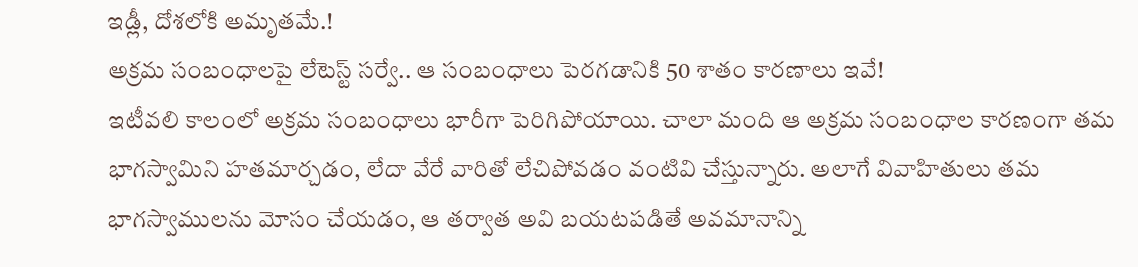ఇడ్లీ, దోశలోకి అమృతమే.!
అక్రమ సంబంధాలపై లేటెస్ట్ సర్వే.. ఆ సంబంధాలు పెరగడానికి 50 శాతం కారణాలు ఇవే!
ఇటీవలి కాలంలో అక్రమ సంబంధాలు భారీగా పెరిగిపోయాయి. చాలా మంది ఆ అక్రమ సంబంధాల కారణంగా తమ భాగస్వామిని హతమార్చడం, లేదా వేరే వారితో లేచిపోవడం వంటివి చేస్తున్నారు. అలాగే వివాహితులు తమ భాగస్వాములను మోసం చేయడం, ఆ తర్వాత అవి బయటపడితే అవమానాన్ని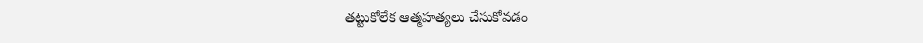తట్టుకోలేక ఆత్మహత్యలు చేసుకోవడం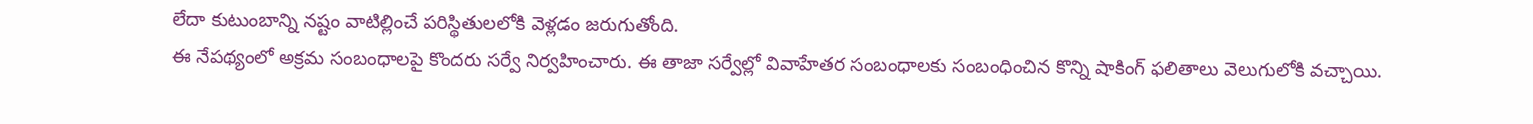లేదా కుటుంబాన్ని నష్టం వాటిల్లించే పరిస్థితులలోకి వెళ్లడం జరుగుతోంది.
ఈ నేపథ్యంలో అక్రమ సంబంధాలపై కొందరు సర్వే నిర్వహించారు. ఈ తాజా సర్వేల్లో వివాహేతర సంబంధాలకు సంబంధించిన కొన్ని షాకింగ్ ఫలితాలు వెలుగులోకి వచ్చాయి.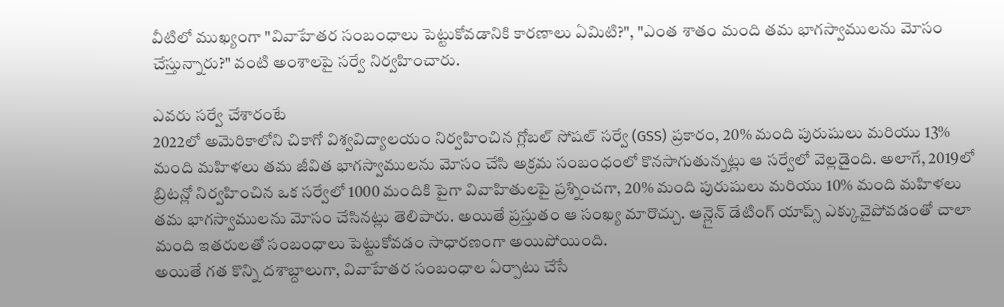వీటిలో ముఖ్యంగా "వివాహేతర సంబంధాలు పెట్టుకోవడానికి కారణాలు ఏమిటి?", "ఎంత శాతం మంది తమ భాగస్వాములను మోసం చేస్తున్నారు?" వంటి అంశాలపై సర్వే నిర్వహించారు.

ఎవరు సర్వే చేశారంటే
2022లో అమెరికాలోని చికాగో విశ్వవిద్యాలయం నిర్వహించిన గ్లోబల్ సోషల్ సర్వే (GSS) ప్రకారం, 20% మంది పురుషులు మరియు 13% మంది మహిళలు తమ జీవిత భాగస్వాములను మోసం చేసి అక్రమ సంబంధంలో కొనసాగుతున్నట్లు ఆ సర్వేలో వెల్లడైంది. అలాగే, 2019లో బ్రిటన్లో నిర్వహించిన ఒక సర్వేలో 1000 మందికి పైగా వివాహితులపై ప్రశ్నించగా, 20% మంది పురుషులు మరియు 10% మంది మహిళలు తమ భాగస్వాములను మోసం చేసినట్లు తెలిపారు. అయితే ప్రస్తుతం ఆ సంఖ్య మారొచ్చు. ఆన్లైన్ డేటింగ్ యాప్స్ ఎక్కువైపోవడంతో చాలా మంది ఇతరులతో సంబంధాలు పెట్టుకోవడం సాధారణంగా అయిపోయింది.
అయితే గత కొన్ని దశాబ్దాలుగా, వివాహేతర సంబంధాల ఏర్పాటు చేసే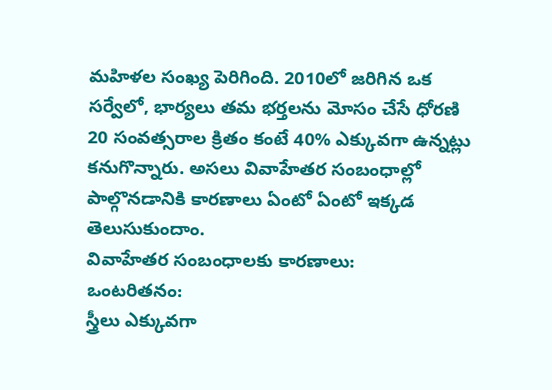మహిళల సంఖ్య పెరిగింది. 2010లో జరిగిన ఒక సర్వేలో, భార్యలు తమ భర్తలను మోసం చేసే ధోరణి 20 సంవత్సరాల క్రితం కంటే 40% ఎక్కువగా ఉన్నట్లు కనుగొన్నారు. అసలు వివాహేతర సంబంధాల్లో పాల్గొనడానికి కారణాలు ఏంటో ఏంటో ఇక్కడ తెలుసుకుందాం.
వివాహేతర సంబంధాలకు కారణాలు:
ఒంటరితనం:
స్త్రీలు ఎక్కువగా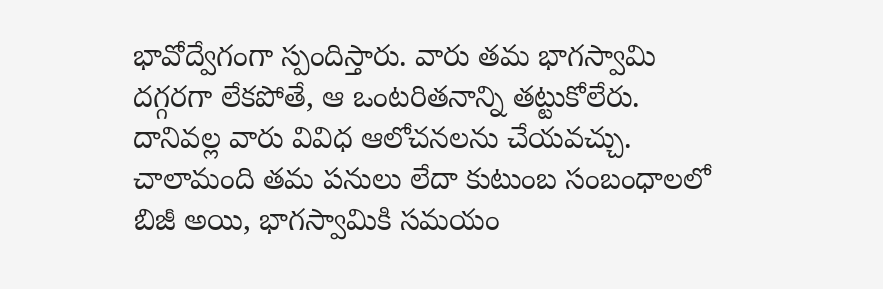భావోద్వేగంగా స్పందిస్తారు. వారు తమ భాగస్వామి దగ్గరగా లేకపోతే, ఆ ఒంటరితనాన్ని తట్టుకోలేరు. దానివల్ల వారు వివిధ ఆలోచనలను చేయవచ్చు. చాలామంది తమ పనులు లేదా కుటుంబ సంబంధాలలో బిజీ అయి, భాగస్వామికి సమయం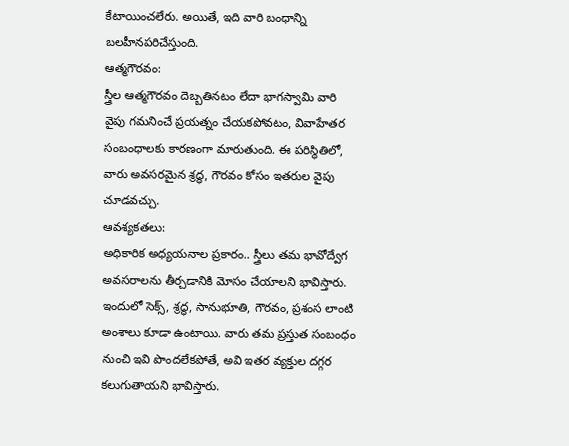కేటాయించలేరు. అయితే, ఇది వారి బంధాన్ని బలహీనపరిచేస్తుంది.
ఆత్మగౌరవం:
స్త్రీల ఆత్మగౌరవం దెబ్బతినటం లేదా భాగస్వామి వారి వైపు గమనించే ప్రయత్నం చేయకపోవటం, వివాహేతర సంబంధాలకు కారణంగా మారుతుంది. ఈ పరిస్థితిలో, వారు అవసరమైన శ్రద్ధ, గౌరవం కోసం ఇతరుల వైపు చూడవచ్చు.
ఆవశ్యకతలు:
అధికారిక అధ్యయనాల ప్రకారం.. స్త్రీలు తమ భావోద్వేగ అవసరాలను తీర్చడానికి మోసం చేయాలని భావిస్తారు. ఇందులో సెక్స్, శ్రద్ధ, సానుభూతి, గౌరవం, ప్రశంస లాంటి అంశాలు కూడా ఉంటాయి. వారు తమ ప్రస్తుత సంబంధం నుంచి ఇవి పొందలేకపోతే, అవి ఇతర వ్యక్తుల దగ్గర కలుగుతాయని భావిస్తారు.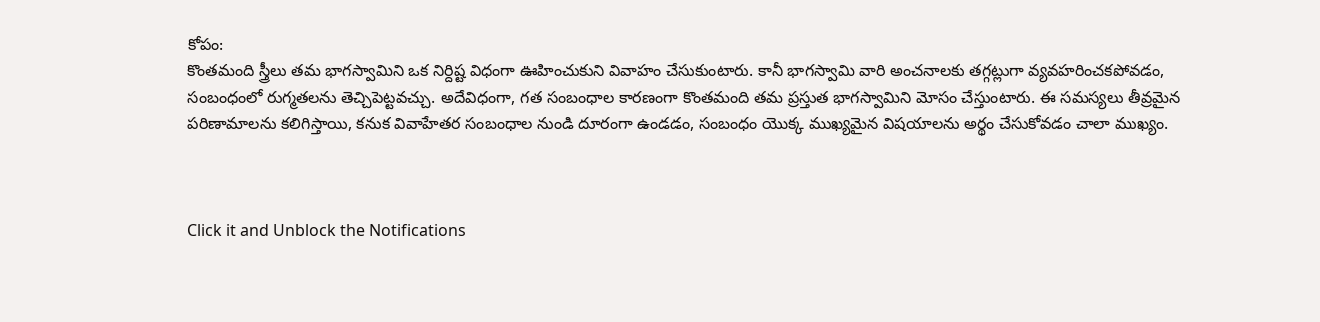కోపం:
కొంతమంది స్త్రీలు తమ భాగస్వామిని ఒక నిర్దిష్ట విధంగా ఊహించుకుని వివాహం చేసుకుంటారు. కానీ భాగస్వామి వారి అంచనాలకు తగ్గట్లుగా వ్యవహరించకపోవడం, సంబంధంలో రుగ్మతలను తెచ్చిపెట్టవచ్చు. అదేవిధంగా, గత సంబంధాల కారణంగా కొంతమంది తమ ప్రస్తుత భాగస్వామిని మోసం చేస్తుంటారు. ఈ సమస్యలు తీవ్రమైన పరిణామాలను కలిగిస్తాయి, కనుక వివాహేతర సంబంధాల నుండి దూరంగా ఉండడం, సంబంధం యొక్క ముఖ్యమైన విషయాలను అర్థం చేసుకోవడం చాలా ముఖ్యం.



Click it and Unblock the Notifications